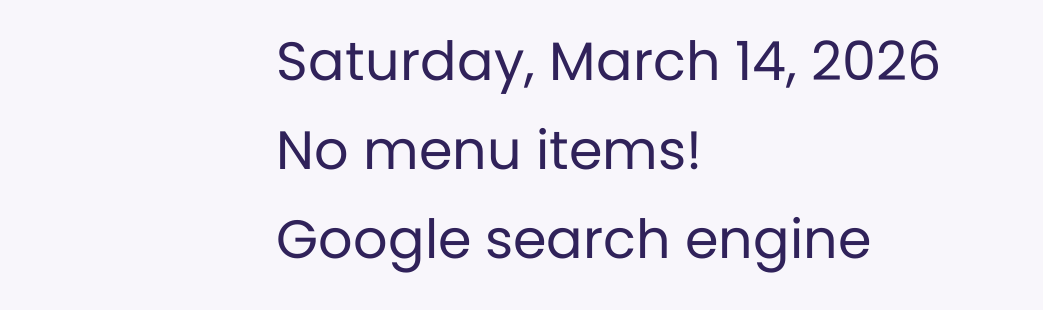Saturday, March 14, 2026
No menu items!
Google search engine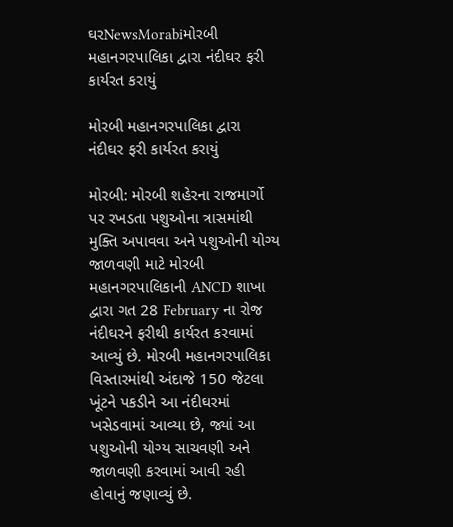ઘરNewsMorabiમોરબી મહાનગરપાલિકા દ્વારા નંદીઘર ફરી કાર્યરત કરાયું

મોરબી મહાનગરપાલિકા દ્વારા નંદીઘર ફરી કાર્યરત કરાયું

મોરબી: મોરબી શહેરના રાજમાર્ગો પર રખડતા પશુઓના ત્રાસમાંથી મુક્તિ અપાવવા અને પશુઓની યોગ્ય જાળવણી માટે મોરબી મહાનગરપાલિકાની ANCD શાખા દ્વારા ગત 28 February ના રોજ નંદીઘરને ફરીથી કાર્યરત કરવામાં આવ્યું છે. મોરબી મહાનગરપાલિકા વિસ્તારમાંથી અંદાજે 150 જેટલા ખૂંટને પકડીને આ નંદીઘરમાં ખસેડવામાં આવ્યા છે, જ્યાં આ પશુઓની યોગ્ય સાચવણી અને જાળવણી કરવામાં આવી રહી હોવાનું જણાવ્યું છે.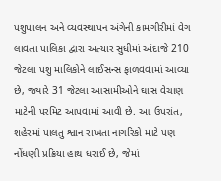પશુપાલન અને વ્યવસ્થાપન અંગેની કામગીરીમાં વેગ લાવતા પાલિકા દ્વારા અત્યાર સુધીમાં અંદાજે 210 જેટલા પશુ માલિકોને લાઈસન્સ ફાળવવામાં આવ્યા છે, જ્યારે 31 જેટલા આસામીઓને ઘાસ વેચાણ માટેની પરમિટ આપવામાં આવી છે. આ ઉપરાંત, શહેરમાં પાલતુ શ્વાન રાખતા નાગરિકો માટે પણ નોંધણી પ્રક્રિયા હાથ ધરાઈ છે, જેમાં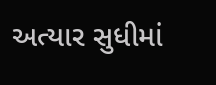અત્યાર સુધીમાં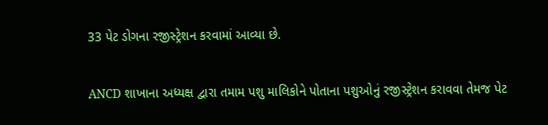33 પેટ ડોગના રજીસ્ટ્રેશન કરવામાં આવ્યા છે.

ANCD શાખાના અધ્યક્ષ દ્વારા તમામ પશુ માલિકોને પોતાના પશુઓનું રજીસ્ટ્રેશન કરાવવા તેમજ પેટ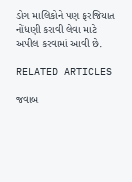ડોગ માલિકોને પણ ફરજિયાત નોંધણી કરાવી લેવા માટે અપીલ કરવામાં આવી છે.

RELATED ARTICLES

જવાબ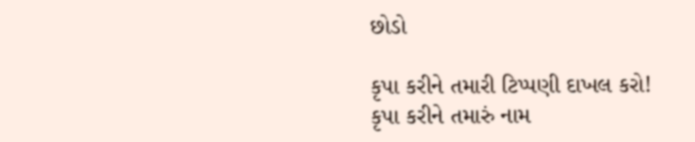છોડો

કૃપા કરીને તમારી ટિપ્પણી દાખલ કરો!
કૃપા કરીને તમારું નામ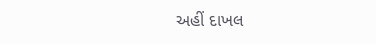અહીં દાખલ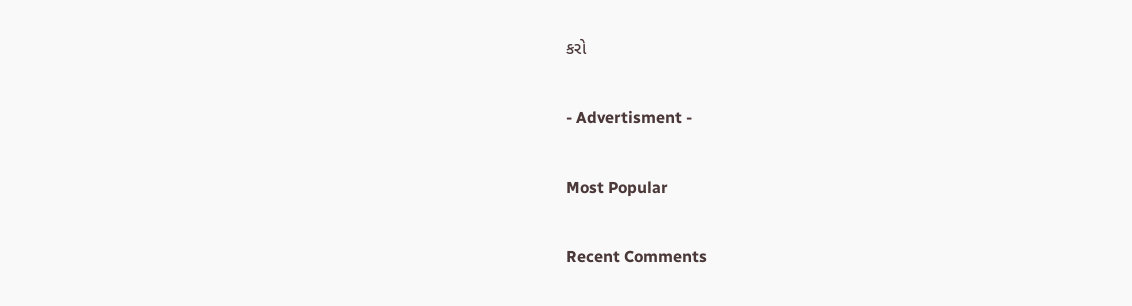કરો

- Advertisment -

Most Popular

Recent Comments